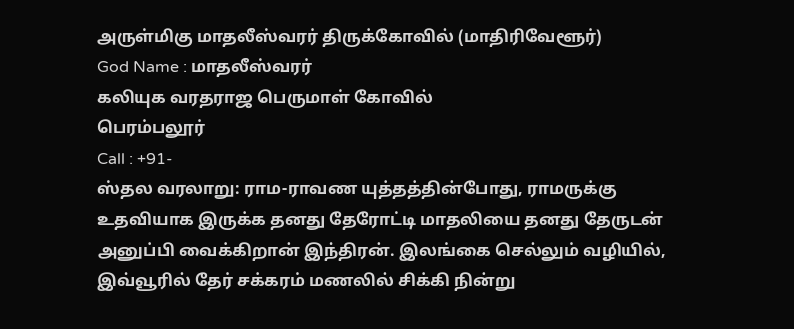அருள்மிகு மாதலீஸ்வரர் திருக்கோவில் (மாதிரிவேளூர்)
God Name : மாதலீஸ்வரர்
கலியுக வரதராஜ பெருமாள் கோவில்
பெரம்பலூர்
Call : +91-
ஸ்தல வரலாறு: ராம-ராவண யுத்தத்தின்போது, ராமருக்கு உதவியாக இருக்க தனது தேரோட்டி மாதலியை தனது தேருடன் அனுப்பி வைக்கிறான் இந்திரன். இலங்கை செல்லும் வழியில், இவ்வூரில் தேர் சக்கரம் மணலில் சிக்கி நின்று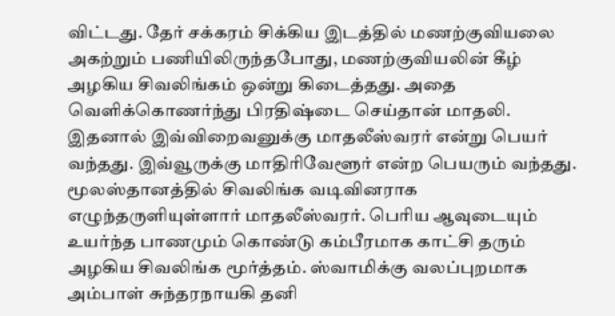விட்டது. தேர் சக்கரம் சிக்கிய இடத்தில் மணற்குவியலை அகற்றும் பணியிலிருந்தபோது, மணற்குவியலின் கீழ் அழகிய சிவலிங்கம் ஒன்று கிடைத்தது. அதை வெளிக்கொணர்ந்து பிரதிஷ்டை செய்தான் மாதலி. இதனால் இவ்விறைவனுக்கு மாதலீஸ்வரர் என்று பெயர் வந்தது. இவ்வூருக்கு மாதிரிவேளூர் என்ற பெயரும் வந்தது.
மூலஸ்தானத்தில் சிவலிங்க வடிவினராக எழுந்தருளியுள்ளார் மாதலீஸ்வரர். பெரிய ஆவுடையும் உயர்ந்த பாணமும் கொண்டு கம்பீரமாக காட்சி தரும் அழகிய சிவலிங்க மூர்த்தம். ஸ்வாமிக்கு வலப்புறமாக அம்பாள் சுந்தரநாயகி தனி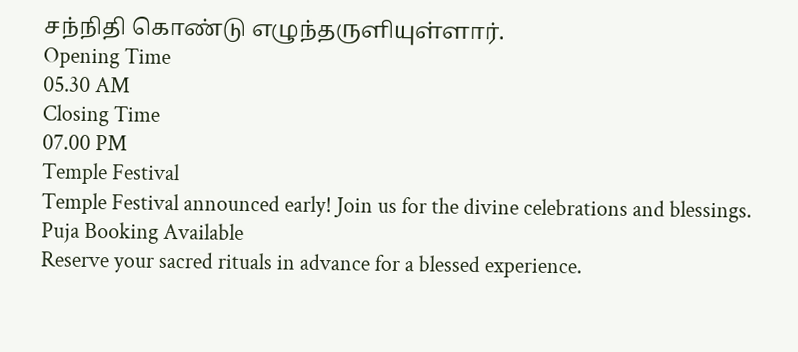சந்நிதி கொண்டு எழுந்தருளியுள்ளார்.
Opening Time
05.30 AM
Closing Time
07.00 PM
Temple Festival
Temple Festival announced early! Join us for the divine celebrations and blessings.
Puja Booking Available
Reserve your sacred rituals in advance for a blessed experience.